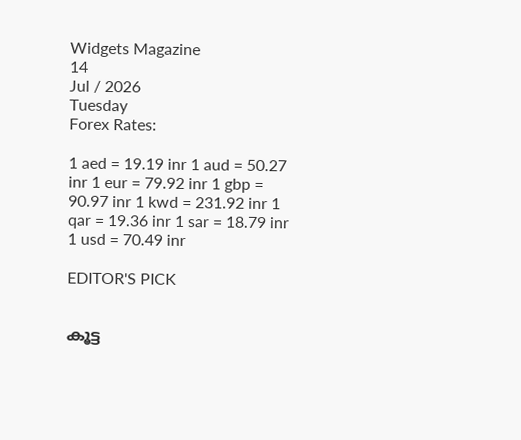Widgets Magazine
14
Jul / 2026
Tuesday
Forex Rates:

1 aed = 19.19 inr 1 aud = 50.27 inr 1 eur = 79.92 inr 1 gbp = 90.97 inr 1 kwd = 231.92 inr 1 qar = 19.36 inr 1 sar = 18.79 inr 1 usd = 70.49 inr

EDITOR'S PICK


കൂട്ട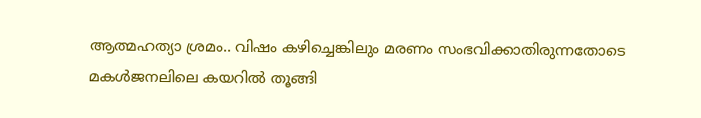ആത്മഹത്യാ ശ്രമം.. വിഷം കഴിച്ചെങ്കിലും മരണം സംഭവിക്കാതിരുന്നതോടെ മകൾജനലിലെ കയറിൽ തൂങ്ങി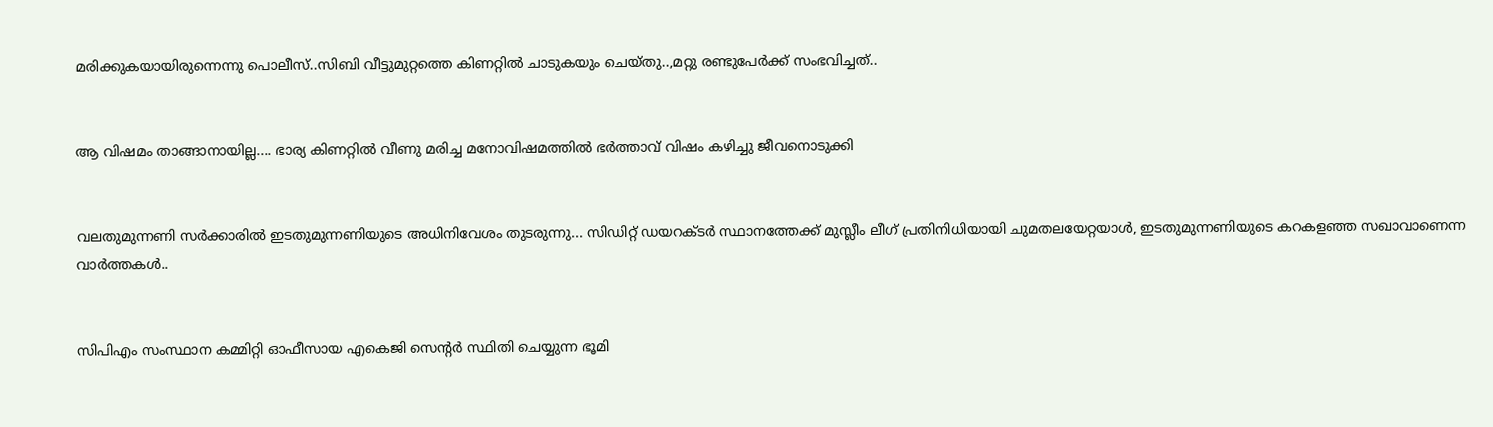മരിക്കുകയായിരുന്നെന്നു പൊലീസ്..സിബി വീട്ടുമുറ്റത്തെ കിണറ്റിൽ ചാടുകയും ചെയ്തു..,മറ്റു രണ്ടുപേർക്ക് സംഭവിച്ചത്..


ആ വിഷമം താങ്ങാനായില്ല.... ഭാര്യ കിണറ്റിൽ വീണു മരിച്ച മനോവിഷമത്തിൽ ഭർത്താവ് വിഷം കഴിച്ചു ജീവനൊടുക്കി


വലതുമുന്നണി സർക്കാരിൽ ഇടതുമുന്നണിയുടെ അധിനിവേശം തുടരുന്നു... സിഡിറ്റ് ഡയറക്ടർ സ്ഥാനത്തേക്ക് മുസ്ലീം ലീഗ് പ്രതിനിധിയായി ചുമതലയേറ്റയാൾ, ഇടതുമുന്നണിയുടെ കറകളഞ്ഞ സഖാവാണെന്ന വാർത്തകൾ..


സിപിഎം സംസ്ഥാന കമ്മിറ്റി ഓഫീസായ എകെജി സെന്റർ സ്ഥിതി ചെയ്യുന്ന ഭൂമി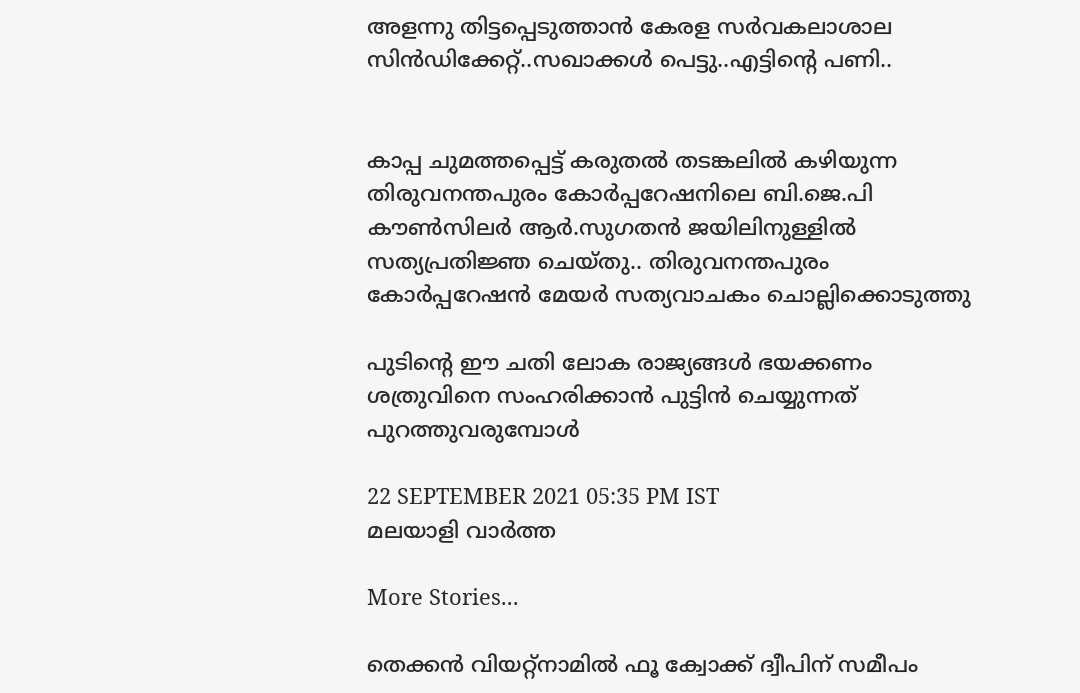അളന്നു തിട്ടപ്പെടുത്താൻ കേരള സര്‍വകലാശാല സിന്‍ഡിക്കേറ്റ്..സഖാക്കൾ പെട്ടു..എട്ടിന്റെ പണി..


കാപ്പ ചുമത്തപ്പെട്ട് കരുതൽ തടങ്കലിൽ കഴിയുന്ന തിരുവനന്തപുരം കോർപ്പറേഷനിലെ ബി.ജെ.പി കൗൺസിലർ ആർ.സുഗതൻ ജയിലിനുള്ളിൽ സത്യപ്രതിജ്ഞ ചെയ്തു.. തിരുവനന്തപുരം കോർപ്പറേഷൻ മേയർ സത്യവാചകം ചൊല്ലിക്കൊടുത്തു

പുടിന്റെ ഈ ചതി ലോക രാജ്യങ്ങൾ ഭയക്കണം ശത്രുവിനെ സംഹരിക്കാൻ പുട്ടിൻ ചെയ്യുന്നത് പുറത്തുവരുമ്പോൾ

22 SEPTEMBER 2021 05:35 PM IST
മലയാളി വാര്‍ത്ത

More Stories...

തെക്കൻ വിയറ്റ്നാമിൽ ഫൂ ക്വോക്ക് ദ്വീപിന് സമീപം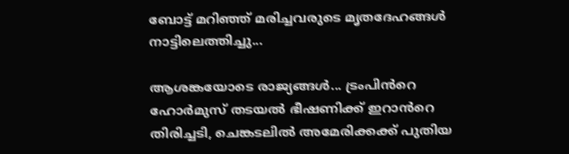ബോട്ട് മറിഞ്ഞ് മരിച്ചവരുടെ മൃതദേഹങ്ങൾ നാട്ടിലെത്തിച്ചു...

ആശങ്കയോടെ രാജ്യങ്ങൾ... ട്രംപിൻറെ ഹോർമുസ് തടയൽ ഭീഷണിക്ക് ഇറാൻറെ തിരിച്ചടി, ചെങ്കടലിൽ അമേരിക്കക്ക് പുതിയ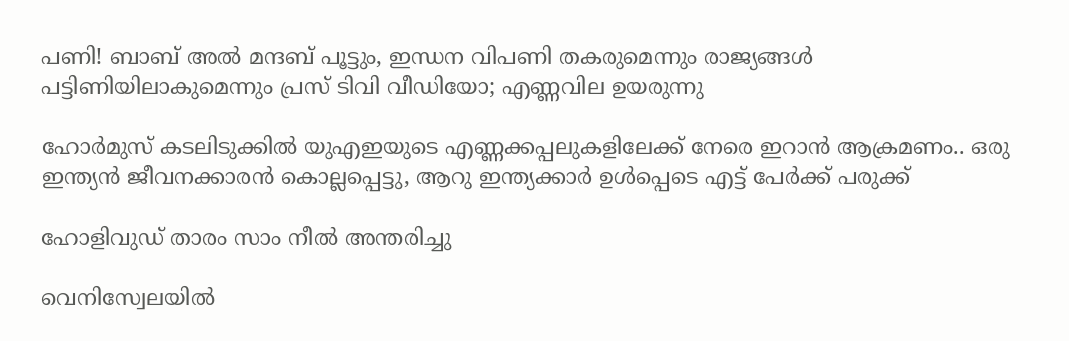പണി! ബാബ് അൽ മന്ദബ് പൂട്ടും, ഇന്ധന വിപണി തകരുമെന്നും രാജ്യങ്ങൾ പട്ടിണിയിലാകുമെന്നും പ്രസ് ടിവി വീഡിയോ; എണ്ണവില ഉയരുന്നു

ഹോർമുസ് കടലിടുക്കിൽ യുഎഇയുടെ എണ്ണക്കപ്പലുകളിലേക്ക് നേരെ ഇറാൻ ആക്രമണം.. ഒരു ഇന്ത്യൻ ജീവനക്കാരൻ കൊല്ലപ്പെട്ടു, ആറു ഇന്ത്യക്കാർ ഉൾപ്പെടെ എട്ട് പേർക്ക് പരുക്ക്

ഹോളിവുഡ് താരം സാം നീല്‍ അന്തരിച്ചു

വെനിസ്വേലയില്‍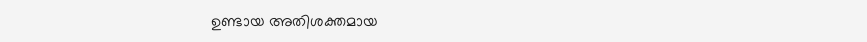ഉണ്ടായ അതിശക്തമായ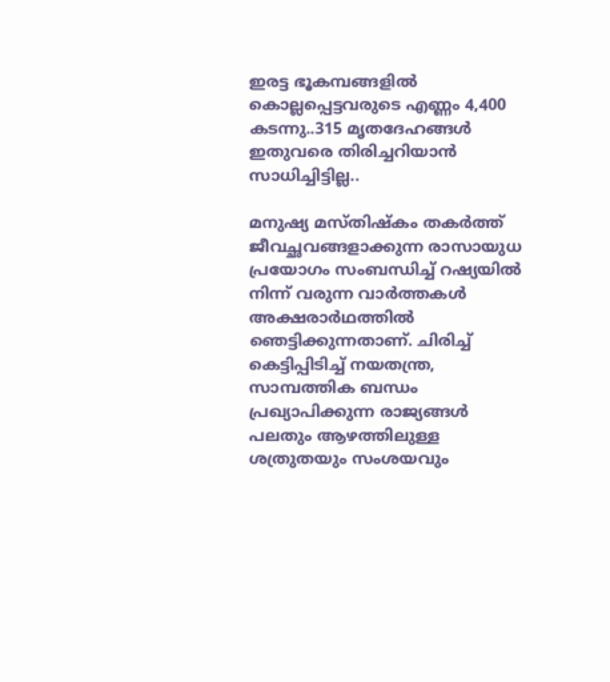ഇരട്ട ഭൂകമ്പങ്ങളില്‍ കൊല്ലപ്പെട്ടവരുടെ എണ്ണം 4,400 കടന്നു..315 മൃതദേഹങ്ങള്‍ ഇതുവരെ തിരിച്ചറിയാന്‍ സാധിച്ചിട്ടില്ല..

മനുഷ്യ മസ്തിഷ്‌കം തകര്‍ത്ത് ജീവച്ഛവങ്ങളാക്കുന്ന രാസായുധ പ്രയോഗം സംബന്ധിച്ച് റഷ്യയിൽ നിന്ന് വരുന്ന വാര്‍ത്തകള്‍ അക്ഷരാര്‍ഥത്തില്‍ ഞെട്ടിക്കുന്നതാണ്. ചിരിച്ച് കെട്ടിപ്പിടിച്ച് നയതന്ത്ര, സാമ്പത്തിക ബന്ധം പ്രഖ്യാപിക്കുന്ന രാജ്യങ്ങള്‍ പലതും ആഴത്തിലുള്ള ശത്രുതയും സംശയവും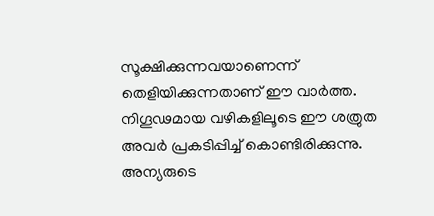സൂക്ഷിക്കുന്നവയാണെന്ന് തെളിയിക്കുന്നതാണ് ഈ വാര്‍ത്ത. നിഗൂഢമായ വഴികളിലൂടെ ഈ ശത്രുത അവര്‍ പ്രകടിപ്പിച്ച് കൊണ്ടിരിക്കുന്നു. അന്യരുടെ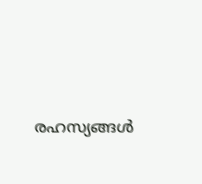രഹസ്യങ്ങള്‍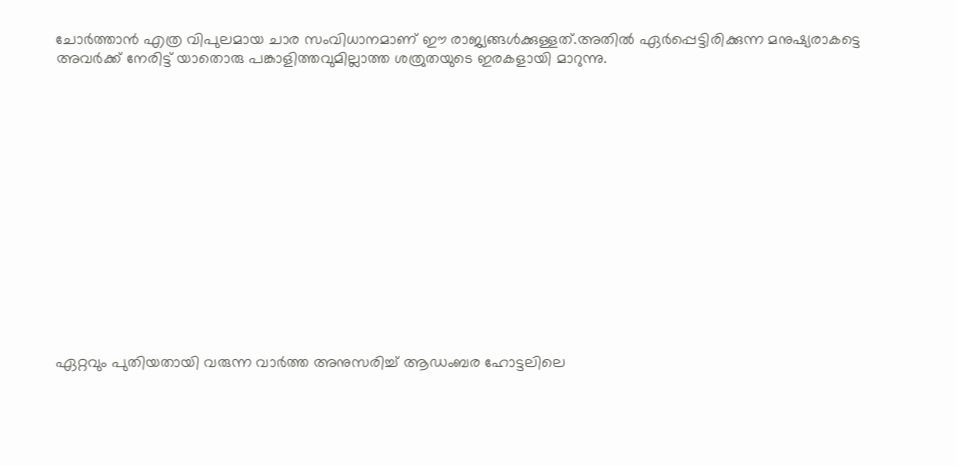ചോര്‍ത്താന്‍ എത്ര വിപുലമായ ചാര സംവിധാനമാണ് ഈ രാജ്യങ്ങള്‍ക്കുള്ളത്.അതില്‍ ഏര്‍പ്പെട്ടിരിക്കുന്ന മനുഷ്യരാകട്ടെ അവര്‍ക്ക് നേരിട്ട് യാതൊരു പങ്കാളിത്തവുമില്ലാത്ത ശത്രുതയുടെ ഇരകളായി മാറുന്നു.















ഏറ്റവും പുതിയതായി വരുന്ന വാർത്ത അനുസരിച്ച് ആഡംബര ഹോട്ടലിലെ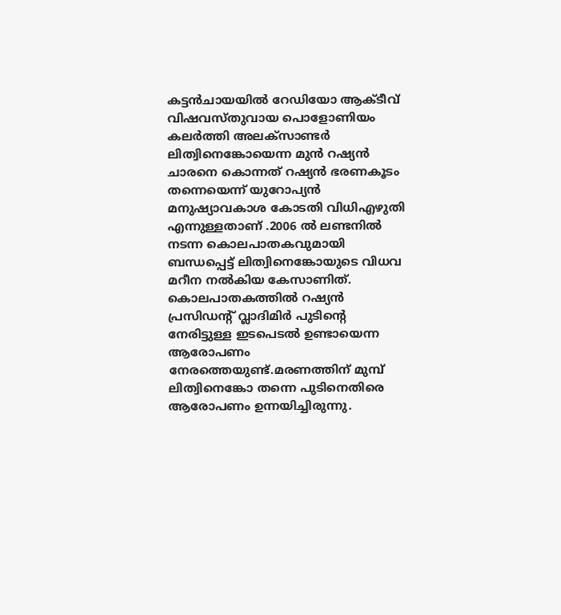കട്ടൻചായയിൽ റേഡിയോ ആക്ടീവ് വിഷവസ്തുവായ പൊളോണിയം കലർത്തി അലക്സാണ്ടർ ലിത്വിനെങ്കോയെന്ന മുൻ റഷ്യൻ ചാരനെ കൊന്നത് റഷ്യൻ ഭരണകൂടം തന്നെയെന്ന് യുറോപ്യൻ മനുഷ്യാവകാശ കോടതി വിധിഎഴുതി എന്നുള്ളതാണ് .2006 ൽ ലണ്ടനിൽ നടന്ന കൊലപാതകവുമായി ബന്ധപ്പെട്ട് ലിത്വിനെങ്കോയുടെ വിധവ മറീന നൽകിയ കേസാണിത്. കൊലപാതകത്തിൽ റഷ്യൻ പ്രസിഡന്‍റ് വ്ലാദിമിർ പുടിന്‍റെ നേരിട്ടുള്ള ഇടപെടൽ ഉണ്ടായെന്ന ആരോപണം നേരത്തെയുണ്ട്.മരണത്തിന് മുമ്പ് ലിത്വിനെങ്കോ തന്നെ പുടിനെതിരെ ആരോപണം ഉന്നയിച്ചിരുന്നു.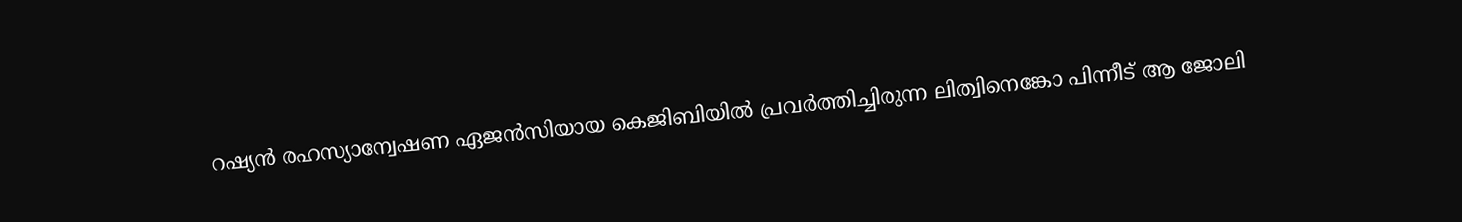റഷ്യൻ രഹസ്യാന്വേഷണ ഏജൻസിയായ കെജിബിയിൽ പ്രവർത്തിച്ചിരുന്ന ലിത്വിനെങ്കോ പിന്നീട് ആ ജോലി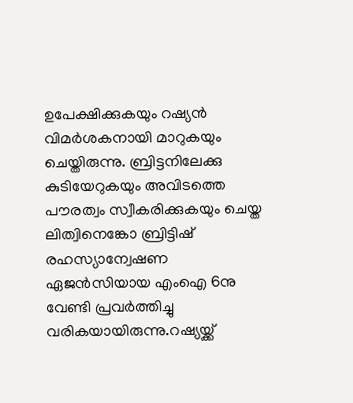ഉപേക്ഷിക്കുകയും റഷ്യൻ വിമർശകനായി മാറുകയും ചെയ്തിരുന്നു. ബ്രിട്ടനിലേക്കു കുടിയേറുകയും അവിടത്തെ പൗരത്വം സ്വീകരിക്കുകയും ചെയ്ത ലിത്വിനെങ്കോ ബ്രിട്ടിഷ് രഹസ്യാന്വേഷണ ഏജൻസിയായ എംഐ 6നു വേണ്ടി പ്രവർത്തിച്ചു വരികയായിരുന്നു.റഷ്യയ്ക്ക്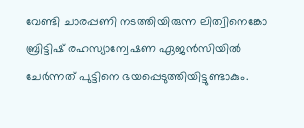വേണ്ടി ചാരപ്പണി നടത്തിയിരുന്ന ലിത്വിനെങ്കോ ബ്രിട്ടിഷ് രഹസ്യാന്വേഷണ ഏജൻസിയിൽ ചേർന്നത് പുട്ടിനെ ഭയപ്പെടുത്തിയിട്ടുണ്ടാകും.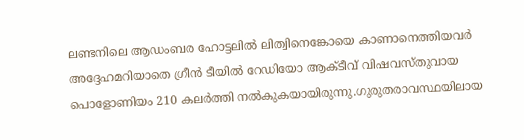ലണ്ടനിലെ ആഡംബര ഹോട്ടലിൽ ലിത്വിനെങ്കോയെ കാണാനെത്തിയവർ അദ്ദേഹമറിയാതെ ഗ്രീൻ ടീയിൽ റേഡിയോ ആക്ടീവ് വിഷവസ്തുവായ പൊളോണിയം 210 കലർത്തി നൽകുകയായിരുന്നു.ഗുരുതരാവസ്ഥയിലായ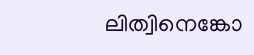ലിത്വിനെങ്കോ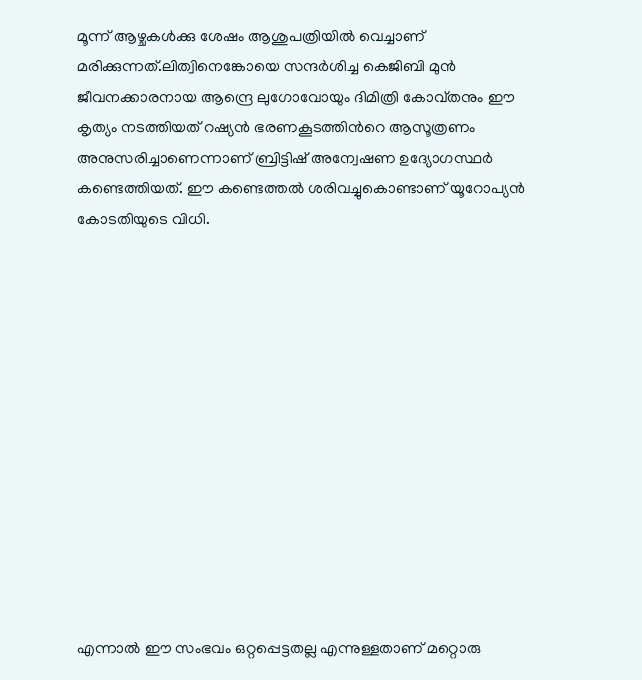മൂന്ന് ആഴ്ചകൾക്കു ശേഷം ആശുപത്രിയിൽ വെച്ചാണ് മരിക്കുന്നത്.ലിത്വിനെങ്കോയെ സന്ദർശിച്ച കെജിബി മുൻ ജീവനക്കാരനായ ആന്ദ്രെ ലുഗോവോയും ദിമിത്രി കോവ്‌തനും ഈ കൃത്യം നടത്തിയത് റഷ്യൻ ഭരണകൂടത്തിന്‍റെ ആസൂത്രണം അനുസരിച്ചാണെന്നാണ് ബ്രിട്ടിഷ് അന്വേഷണ ഉദ്യോഗസ്ഥർ കണ്ടെത്തിയത്. ഈ കണ്ടെത്തൽ ശരിവച്ചുകൊണ്ടാണ് യൂറോപ്യൻ കോടതിയുടെ വിധി.













എന്നാൽ ഈ സംഭവം ഒറ്റപ്പെട്ടതല്ല എന്നുള്ളതാണ് മറ്റൊരു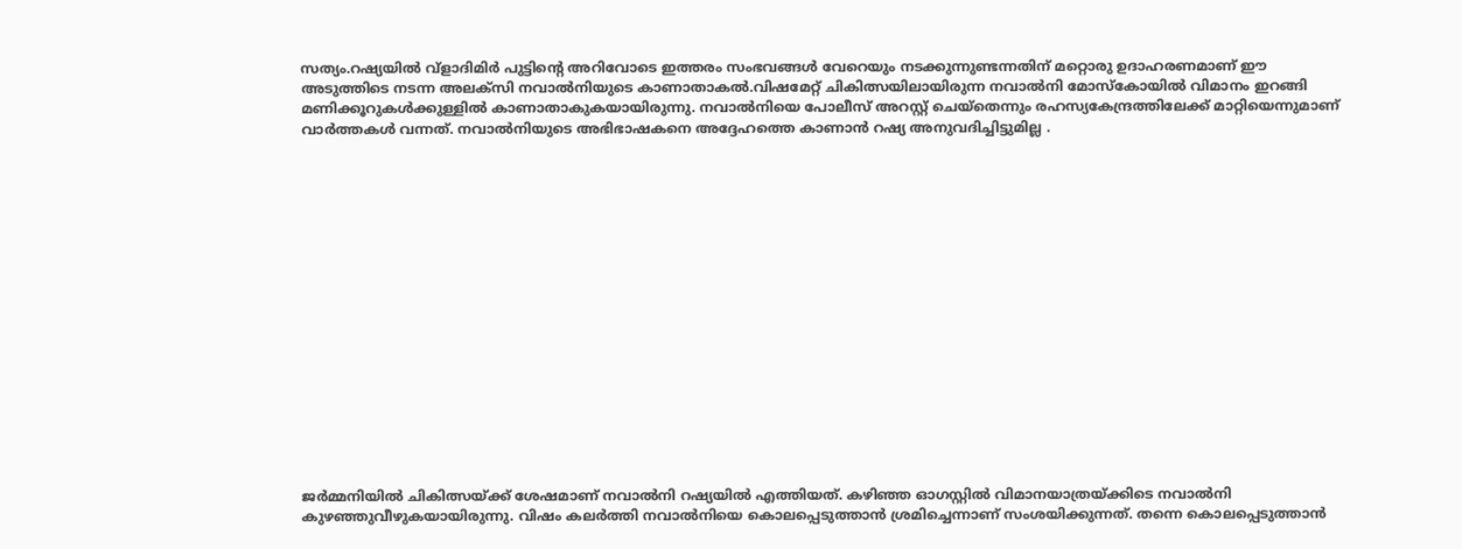സത്യം.റഷ്യയിൽ വ്ളാദിമിർ പുട്ടിന്റെ അറിവോടെ ഇത്തരം സംഭവങ്ങൾ വേറെയും നടക്കുന്നുണ്ടന്നതിന് മറ്റൊരു ഉദാഹരണമാണ് ഈ അടുത്തിടെ നടന്ന അലക്സി നവാല്‍നിയുടെ കാണാതാകൽ.വിഷമേറ്റ് ചികിത്സയിലായിരുന്ന നവാല്‍നി മോസ്കോയില്‍ വിമാനം ഇറങ്ങി മണിക്കൂറുകള്‍ക്കുള്ളില്‍ കാണാതാകുകയായിരുന്നു. നവാല്‍നിയെ പോലീസ് അറസ്റ്റ് ചെയ്‍തെന്നും രഹസ്യകേന്ദ്രത്തിലേക്ക് മാറ്റിയെന്നുമാണ് വാർത്തകൾ വന്നത്. നവാല്‍നിയുടെ അഭിഭാഷകനെ അദ്ദേഹത്തെ കാണാന്‍ റഷ്യ അനുവദിച്ചിട്ടുമില്ല .

















ജര്‍മ്മനിയില്‍ ചികിത്സയ്‍ക്ക് ശേഷമാണ് നവാല്‍നി റഷ്യയില്‍ എത്തിയത്. കഴിഞ്ഞ ഓഗസ്റ്റില്‍ വിമാനയാത്രയ്‍ക്കിടെ നവാല്‍നി കുഴഞ്ഞുവീഴുകയായിരുന്നു. വിഷം കലര്‍ത്തി നവാല്‍നിയെ കൊലപ്പെടുത്താന്‍ ശ്രമിച്ചെന്നാണ് സംശയിക്കുന്നത്. തന്നെ കൊലപ്പെടുത്താന്‍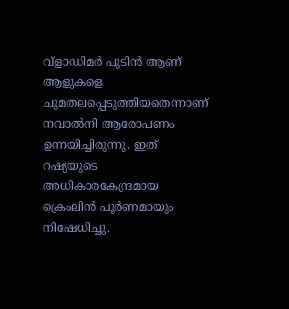വ്ളാഡിമര്‍ പുടിന്‍ ആണ് ആളുകളെ ചുമതലപ്പെടുത്തിയതെന്നാണ് നവാല്‍നി ആരോപണം ഉന്നയിച്ചിരുന്നു. ഇത് റഷ്യയുടെ അധികാരകേന്ദ്രമായ ക്രെംലിന്‍ പൂര്‍ണമായും നിഷേധിച്ചു.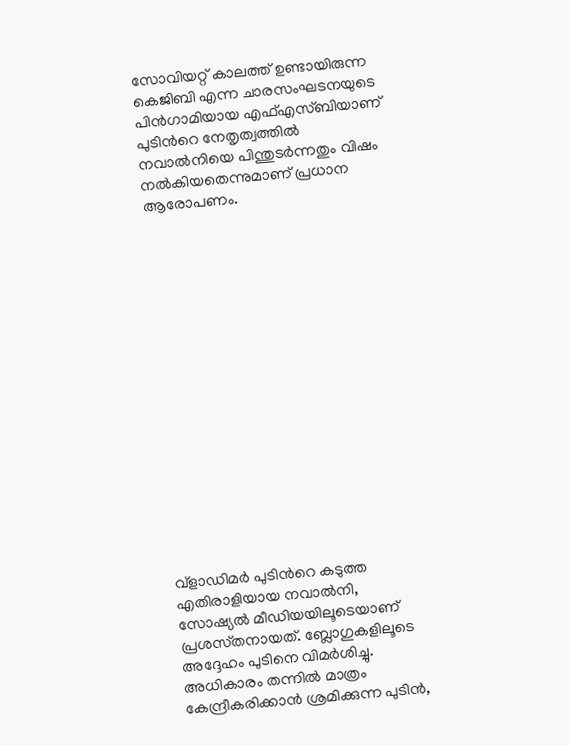സോവിയറ്റ് കാലത്ത് ഉണ്ടായിരുന്ന കെജിബി എന്ന ചാരസംഘടനയുടെ പിന്‍ഗാമിയായ എഫ്‍എസ്‍ബിയാണ് പുടിന്‍റെ നേതൃത്വത്തില്‍ നവാല്‍നിയെ പിന്തുടര്‍ന്നതും വിഷം നല്‍കിയതെന്നുമാണ് പ്രധാന ആരോപണം.

















വ്ളാഡിമര്‍ പുടിന്‍റെ കടുത്ത എതിരാളിയായ നവാല്‍നി, സോഷ്യല്‍ മീഡിയയിലൂടെയാണ് പ്രശസ്‍തനായത്. ബ്ലോഗുകളിലൂടെ അദ്ദേഹം പുടിനെ വിമര്‍ശിച്ചു. അധികാരം തന്നില്‍ മാത്രം കേന്ദ്രീകരിക്കാന്‍ ശ്രമിക്കുന്ന പുടിന്‍,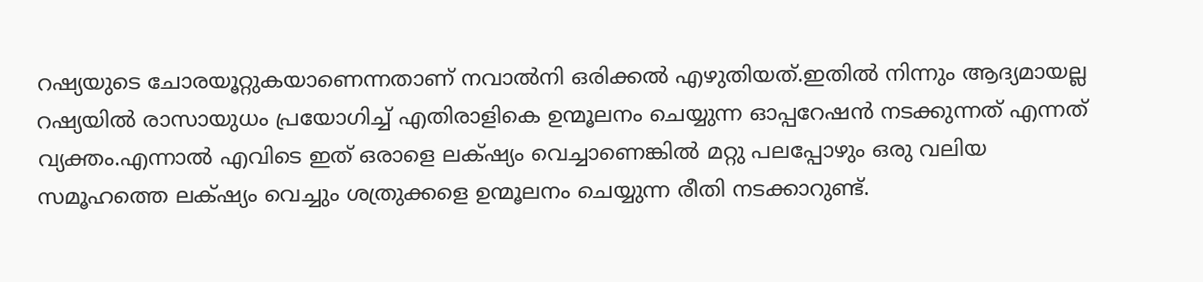റഷ്യയുടെ ചോരയൂറ്റുകയാണെന്നതാണ് നവാല്‍നി ഒരിക്കല്‍ എഴുതിയത്.ഇതിൽ നിന്നും ആദ്യമായല്ല റഷ്യയില്‍ രാസായുധം പ്രയോഗിച്ച് എതിരാളികെ ഉന്മൂലനം ചെയ്യുന്ന ഓപ്പറേഷന്‍ നടക്കുന്നത് എന്നത് വ്യക്തം.എന്നാൽ എവിടെ ഇത് ഒരാളെ ലക്‌ഷ്യം വെച്ചാണെങ്കിൽ മറ്റു പലപ്പോഴും ഒരു വലിയ സമൂഹത്തെ ലക്‌ഷ്യം വെച്ചും ശത്രുക്കളെ ഉന്മൂലനം ചെയ്യുന്ന രീതി നടക്കാറുണ്ട്.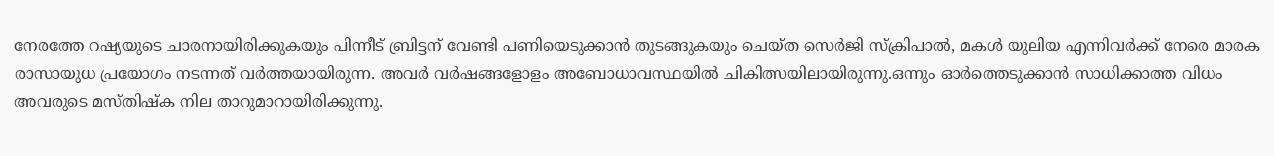നേരത്തേ റഷ്യയുടെ ചാരനായിരിക്കുകയും പിന്നീട് ബ്രിട്ടന് വേണ്ടി പണിയെടുക്കാന്‍ തുടങ്ങുകയും ചെയ്ത സെര്‍ജി സ്‌ക്രിപാല്‍, മകള്‍ യുലിയ എന്നിവര്‍ക്ക് നേരെ മാരക രാസായുധ പ്രയോഗം നടന്നത് വർത്തയായിരുന്ന. അവര്‍ വർഷങ്ങളോളം അബോധാവസ്ഥയിൽ ചികിത്സയിലായിരുന്നു.ഒന്നും ഓര്‍ത്തെടുക്കാന്‍ സാധിക്കാത്ത വിധം അവരുടെ മസ്തിഷ്‌ക നില താറുമാറായിരിക്കുന്നു.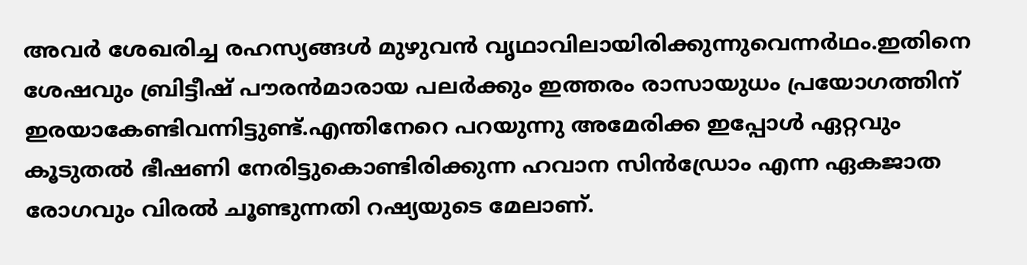അവര്‍ ശേഖരിച്ച രഹസ്യങ്ങള്‍ മുഴുവന്‍ വൃഥാവിലായിരിക്കുന്നുവെന്നര്‍ഥം.ഇതിനെ ശേഷവും ബ്രിട്ടീഷ് പൗരന്‍മാരായ പലർക്കും ഇത്തരം രാസായുധം പ്രയോഗത്തിന് ഇരയാകേണ്ടിവന്നിട്ടുണ്ട്.എന്തിനേറെ പറയുന്നു അമേരിക്ക ഇപ്പോൾ ഏറ്റവും കൂടുതൽ ഭീഷണി നേരിട്ടുകൊണ്ടിരിക്കുന്ന ഹവാന സിൻഡ്രോം എന്ന ഏകജാത രോഗവും വിരൽ ചൂണ്ടുന്നതി റഷ്യയുടെ മേലാണ്.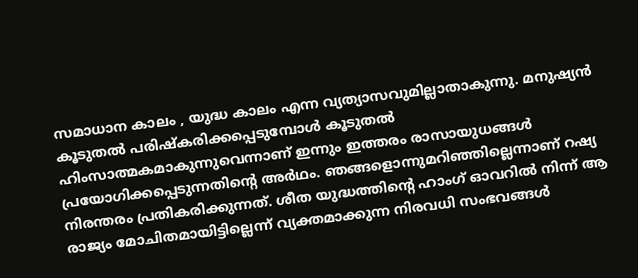സമാധാന കാലം , യുദ്ധ കാലം എന്ന വ്യത്യാസവുമില്ലാതാകുന്നു. മനുഷ്യന്‍ കൂടുതല്‍ പരിഷ്‌കരിക്കപ്പെടുമ്പോള്‍ കൂടുതല്‍ ഹിംസാത്മകമാകുന്നുവെന്നാണ് ഇന്നും ഇത്തരം രാസായുധങ്ങള്‍ പ്രയോഗിക്കപ്പെടുന്നതിന്റെ അര്‍ഥം. ഞങ്ങളൊന്നുമറിഞ്ഞില്ലെന്നാണ് റഷ്യ നിരന്തരം പ്രതികരിക്കുന്നത്. ശീത യുദ്ധത്തിന്റെ ഹാംഗ് ഓവറില്‍ നിന്ന് ആ രാജ്യം മോചിതമായിട്ടില്ലെന്ന് വ്യക്തമാക്കുന്ന നിരവധി സംഭവങ്ങള്‍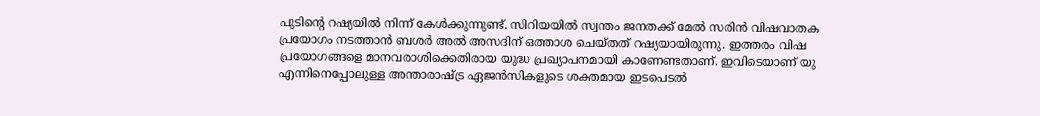പുടിന്റെ റഷ്യയില്‍ നിന്ന് കേള്‍ക്കുന്നുണ്ട്. സിറിയയില്‍ സ്വന്തം ജനതക്ക് മേല്‍ സരിന്‍ വിഷവാതക പ്രയോഗം നടത്താന്‍ ബശര്‍ അല്‍ അസദിന് ഒത്താശ ചെയ്തത് റഷ്യയായിരുന്നു. ഇത്തരം വിഷ പ്രയോഗങ്ങളെ മാനവരാശിക്കെതിരായ യുദ്ധ പ്രഖ്യാപനമായി കാണേണ്ടതാണ്. ഇവിടെയാണ് യു എന്നിനെപ്പോലുള്ള അന്താരാഷ്ട്ര ഏജന്‍സികളുടെ ശക്തമായ ഇടപെടല്‍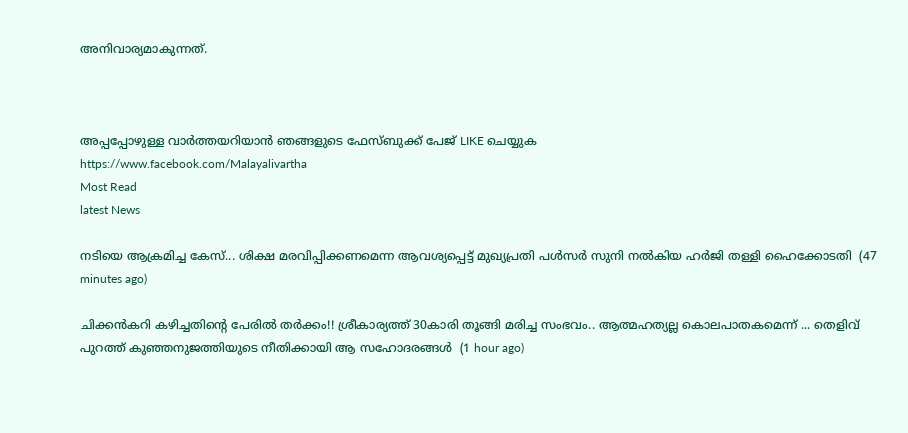അനിവാര്യമാകുന്നത്.



അപ്പപ്പോഴുള്ള വാര്‍ത്തയറിയാന്‍ ഞങ്ങളുടെ ഫേസ്‌ബുക്ക്‌ പേജ് LIKE ചെയ്യുക
https://www.facebook.com/Malayalivartha
Most Read
latest News

നടിയെ ആക്രമിച്ച കേസ്... ശിക്ഷ മരവിപ്പിക്കണമെന്ന ആവശ്യപ്പെട്ട് മുഖ്യപ്രതി പൾസർ സുനി നൽകിയ ഹർജി തള്ളി ഹൈക്കോടതി  (47 minutes ago)

ചിക്കൻകറി കഴിച്ചതിന്റെ പേരിൽ തർക്കം!! ശ്രീകാര്യത്ത് 30കാരി തൂങ്ങി മരിച്ച സംഭവം.. ആത്മഹത്യല്ല കൊലപാതകമെന്ന് ... തെളിവ് പുറത്ത് കുഞ്ഞനുജത്തിയുടെ നീതിക്കായി ആ സഹോദരങ്ങൾ  (1 hour ago)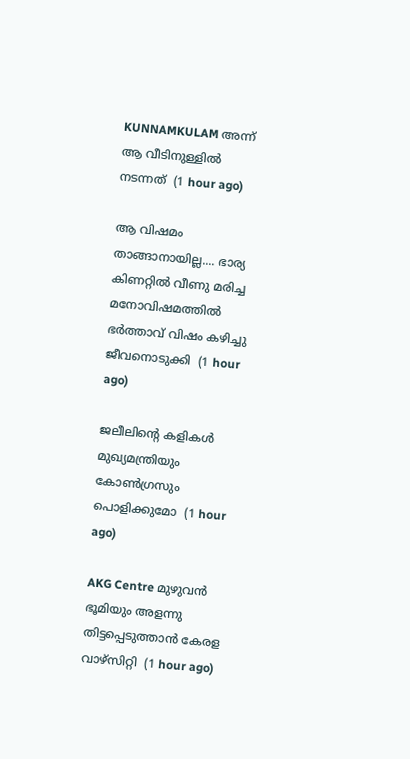KUNNAMKULAM അന്ന് ആ വീടിനുള്ളിൽ നടന്നത്  (1 hour ago)

ആ വിഷമം താങ്ങാനായില്ല.... ഭാര്യ കിണറ്റിൽ വീണു മരിച്ച മനോവിഷമത്തിൽ ഭർത്താവ് വിഷം കഴിച്ചു ജീവനൊടുക്കി  (1 hour ago)

ജലീലിന്റെ കളികൾ മുഖ്യമന്ത്രിയും കോൺഗ്രസും പൊളിക്കുമോ  (1 hour ago)

AKG Centre മുഴുവൻ ഭൂമിയും അളന്നു തിട്ടപ്പെടുത്താൻ കേരള വാഴ്സിറ്റി  (1 hour ago)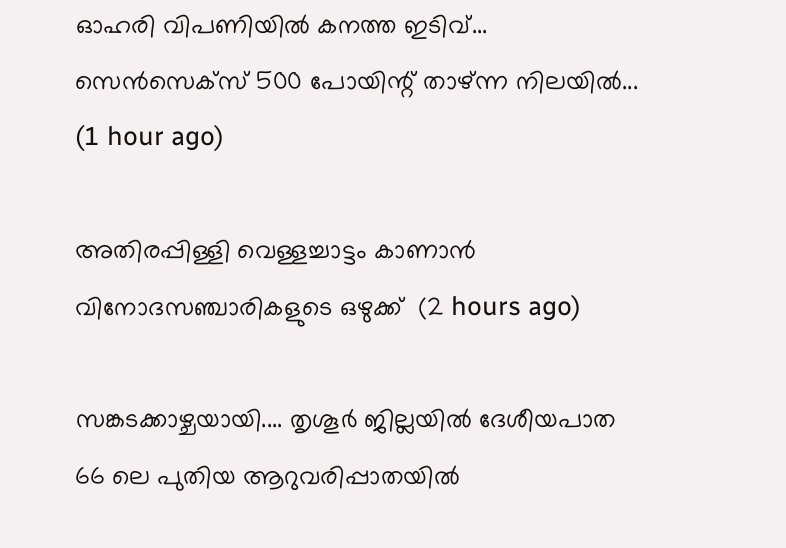ഓഹരി വിപണിയില്‍ കനത്ത ഇടിവ്... സെന്‍സെക്‌സ് 500 പോയിന്റ് താഴ്ന്ന നിലയിൽ...  (1 hour ago)

അതിരപ്പിള്ളി വെള്ളച്ചാട്ടം കാണാൻ വിനോദസഞ്ചാരികളുടെ ഒഴുക്ക്  (2 hours ago)

സങ്കടക്കാഴ്ചയായി.... തൃശൂർ ജില്ലയിൽ ദേശീയപാത 66 ലെ പുതിയ ആറുവരിപ്പാതയിൽ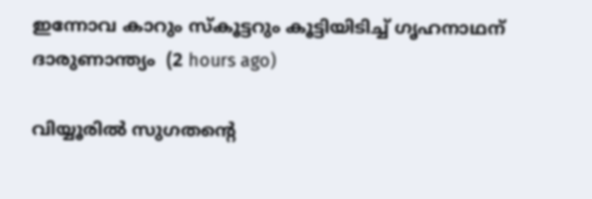ഇന്നോവ കാറും സ്കൂട്ടറും കൂട്ടിയിടിച്ച് ഗൃഹനാഥന് ദാരുണാന്ത്യം  (2 hours ago)

വിയ്യൂരിൽ സുഗതന്റെ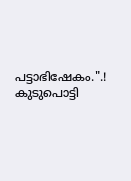പട്ടാഭിഷേകം.".! കുടുപൊട്ടി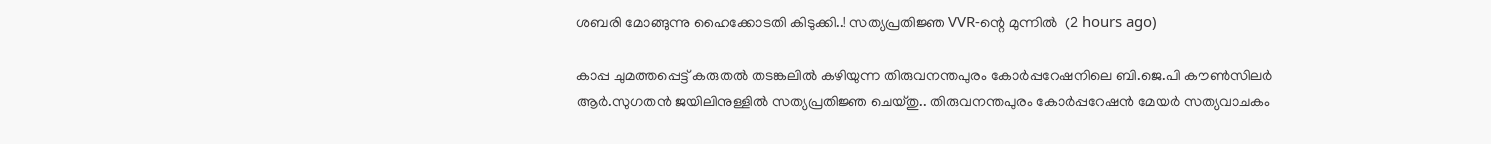ശബരി മോങ്ങുന്നു ഹൈക്കോടതി കിടുക്കി..! സത്യപ്രതിജ്ഞ VVR-ന്റെ മുന്നിൽ  (2 hours ago)

കാപ്പ ചുമത്തപ്പെട്ട് കരുതൽ തടങ്കലിൽ കഴിയുന്ന തിരുവനന്തപുരം കോർപ്പറേഷനിലെ ബി.ജെ.പി കൗൺസിലർ ആർ.സുഗതൻ ജയിലിനുള്ളിൽ സത്യപ്രതിജ്ഞ ചെയ്തു.. തിരുവനന്തപുരം കോർപ്പറേഷൻ മേയർ സത്യവാചകം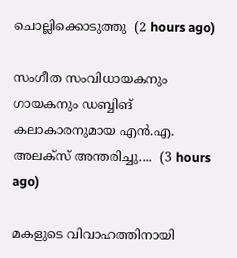ചൊല്ലിക്കൊടുത്തു  (2 hours ago)

സംഗീത സംവിധായകനും ഗായകനും ഡബ്ബിങ് കലാകാരനുമായ എൻ.എ. അലക്‌സ് അന്തരിച്ചു....  (3 hours ago)

മകളുടെ വിവാഹത്തിനായി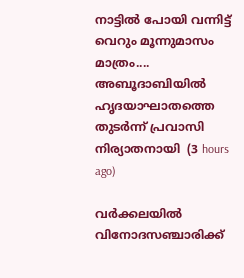നാട്ടിൽ പോയി വന്നിട്ട് വെറും മൂന്നുമാസം മാത്രം.... അബൂദാബിയിൽ ഹൃദയാഘാതത്തെ തുടർന്ന് പ്രവാസി നിര്യാതനായി  (3 hours ago)

വർക്കലയിൽ വിനോദസഞ്ചാരിക്ക്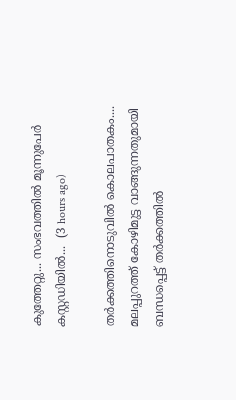കുത്തേറ്റു... സംഭവത്തിൽ മൂന്നുപേർ കസ്റ്റഡിയിൽ...  (3 hours ago)

തർക്കത്തിനൊടുവിൽ കൊലപാതകം.... മലപ്പുറത്ത് കോഴിമുട്ട വാങ്ങുന്നതുമായി ബന്ധപ്പെട്ട് തർക്കത്തിൽ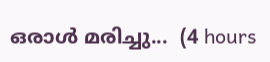ഒരാൾ മരിച്ചു...  (4 hours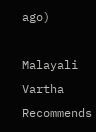ago)

Malayali Vartha Recommends